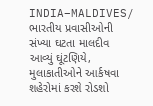INDIA–MALDIVES/ ભારતીય પ્રવાસીઓની સંખ્યા ઘટતા માલદીવ આવ્યું ઘૂંટણિયે,  મુલાકાતીઓને આર્કષવા શહેરોમાં કરશે રોડશો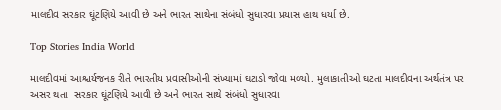માલદીવ સરકાર ઘૂંટણિયે આવી છે અને ભારત સાથેના સંબંધો સુધારવા પ્રયાસ હાથ ધર્યા છે.

Top Stories India World

માલદીવમાં આશ્ચર્યજનક રીતે ભારતીય પ્રવાસીઓની સંખ્યામાં ઘટાડો જોવા મળ્યો. મુલાકાતીઓ ઘટતા માલદીવના અર્થતંત્ર પર અસર થતા  સરકાર ઘૂંટણિયે આવી છે અને ભારત સાથે સંબંધો સુધારવા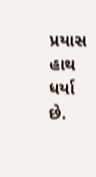પ્રયાસ હાથ ધર્યા છે.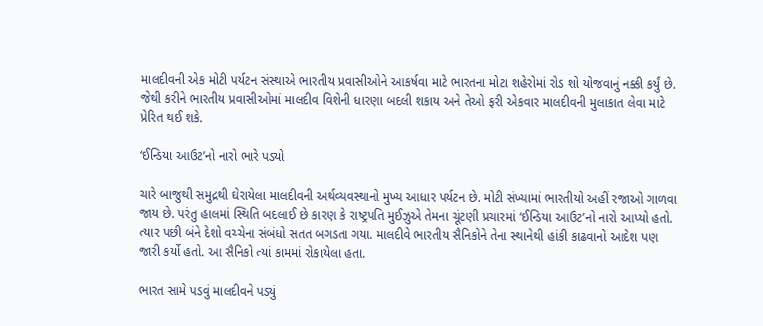માલદીવની એક મોટી પર્યટન સંસ્થાએ ભારતીય પ્રવાસીઓને આકર્ષવા માટે ભારતના મોટા શહેરોમાં રોડ શો યોજવાનું નક્કી કર્યું છે. જેથી કરીને ભારતીય પ્રવાસીઓમાં માલદીવ વિશેની ધારણા બદલી શકાય અને તેઓ ફરી એકવાર માલદીવની મુલાકાત લેવા માટે પ્રેરિત થઈ શકે.

‘ઈન્ડિયા આઉટ’નો નારો ભારે પડ્યો

ચારે બાજુથી સમુદ્રથી ઘેરાયેલા માલદીવની અર્થવ્યવસ્થાનો મુખ્ય આધાર પર્યટન છે. મોટી સંખ્યામાં ભારતીયો અહીં રજાઓ ગાળવા જાય છે. પરંતુ હાલમાં સ્થિતિ બદલાઈ છે કારણ કે રાષ્ટ્રપતિ મુઈઝુએ તેમના ચૂંટણી પ્રચારમાં ‘ઈન્ડિયા આઉટ’નો નારો આપ્યો હતો. ત્યાર પછી બંને દેશો વચ્ચેના સંબંધો સતત બગડતા ગયા. માલદીવે ભારતીય સૈનિકોને તેના સ્થાનેથી હાંકી કાઢવાનો આદેશ પણ જારી કર્યો હતો. આ સૈનિકો ત્યાં કામમાં રોકાયેલા હતા.

ભારત સામે પડવું માલદીવને પડ્યું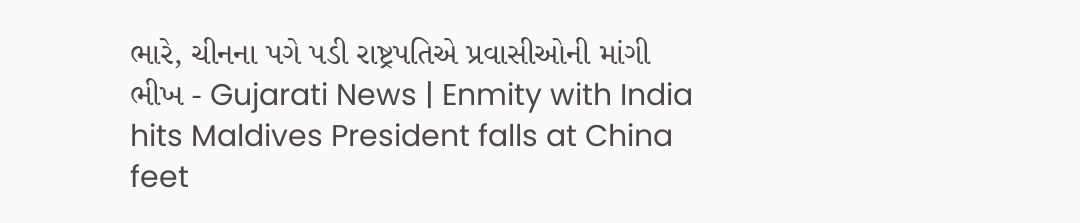ભારે, ચીનના પગે પડી રાષ્ટ્રપતિએ પ્રવાસીઓની માંગી ભીખ - Gujarati News | Enmity with India hits Maldives President falls at China feet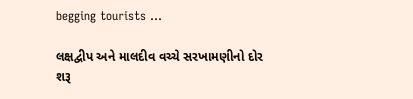begging tourists ...

લક્ષદ્વીપ અને માલદીવ વચ્ચે સરખામણીનો દોર શરૂ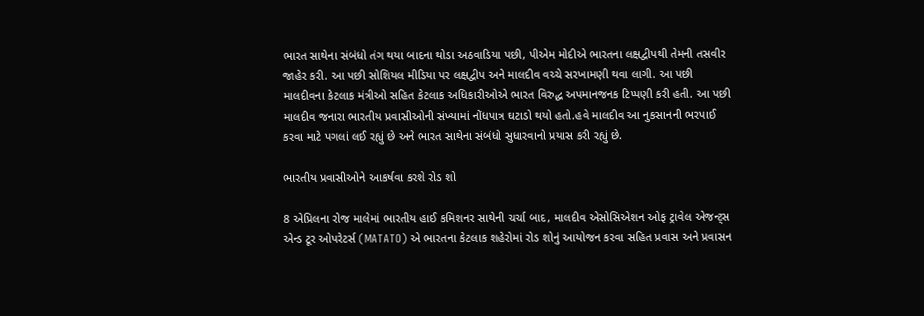ભારત સાથેના સંબંધો તંગ થયા બાદના થોડા અઠવાડિયા પછી, પીએમ મોદીએ ભારતના લક્ષદ્વીપથી તેમની તસવીર જાહેર કરી. આ પછી સોશિયલ મીડિયા પર લક્ષદ્વીપ અને માલદીવ વચ્ચે સરખામણી થવા લાગી. આ પછી માલદીવના કેટલાક મંત્રીઓ સહિત કેટલાક અધિકારીઓએ ભારત વિરુદ્ધ અપમાનજનક ટિપ્પણી કરી હતી. આ પછી માલદીવ જનારા ભારતીય પ્રવાસીઓની સંખ્યામાં નોંધપાત્ર ઘટાડો થયો હતો.હવે માલદીવ આ નુકસાનની ભરપાઈ કરવા માટે પગલાં લઈ રહ્યું છે અને ભારત સાથેના સંબંધો સુધારવાનો પ્રયાસ કરી રહ્યું છે.

ભારતીય પ્રવાસીઓને આકર્ષવા કરશે રોડ શો

8 એપ્રિલના રોજ માલેમાં ભારતીય હાઈ કમિશનર સાથેની ચર્ચા બાદ, માલદીવ એસોસિએશન ઓફ ટ્રાવેલ એજન્ટ્સ એન્ડ ટૂર ઓપરેટર્સ (MATATO) એ ભારતના કેટલાક શહેરોમાં રોડ શોનું આયોજન કરવા સહિત પ્રવાસ અને પ્રવાસન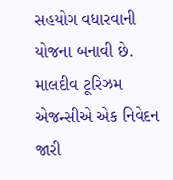સહયોગ વધારવાની યોજના બનાવી છે. માલદીવ ટૂરિઝમ એજન્સીએ એક નિવેદન જારી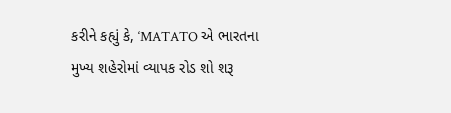કરીને કહ્યું કે, ‘MATATO એ ભારતના મુખ્ય શહેરોમાં વ્યાપક રોડ શો શરૂ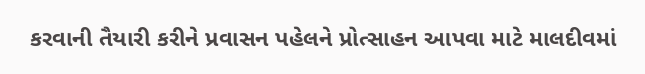કરવાની તૈયારી કરીને પ્રવાસન પહેલને પ્રોત્સાહન આપવા માટે માલદીવમાં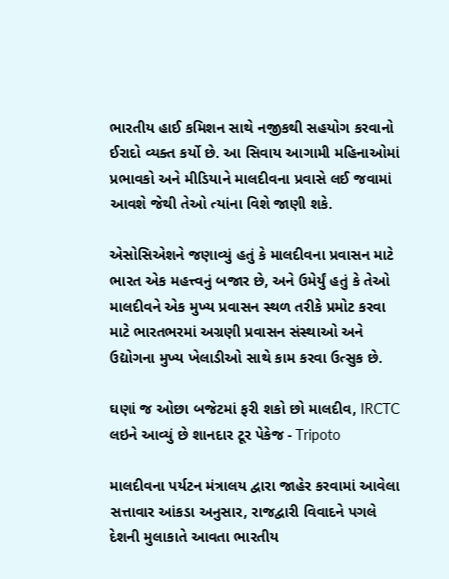ભારતીય હાઈ કમિશન સાથે નજીકથી સહયોગ કરવાનો ઈરાદો વ્યક્ત કર્યો છે. આ સિવાય આગામી મહિનાઓમાં પ્રભાવકો અને મીડિયાને માલદીવના પ્રવાસે લઈ જવામાં આવશે જેથી તેઓ ત્યાંના વિશે જાણી શકે.

એસોસિએશને જણાવ્યું હતું કે માલદીવના પ્રવાસન માટે ભારત એક મહત્ત્વનું બજાર છે, અને ઉમેર્યું હતું કે તેઓ માલદીવને એક મુખ્ય પ્રવાસન સ્થળ તરીકે પ્રમોટ કરવા માટે ભારતભરમાં અગ્રણી પ્રવાસન સંસ્થાઓ અને ઉદ્યોગના મુખ્ય ખેલાડીઓ સાથે કામ કરવા ઉત્સુક છે.

ઘણાં જ ઓછા બજેટમાં ફરી શકો છો માલદીવ, IRCTC લઇને આવ્યું છે શાનદાર ટૂર પેકેજ - Tripoto

માલદીવના પર્યટન મંત્રાલય દ્વારા જાહેર કરવામાં આવેલા સત્તાવાર આંકડા અનુસાર, રાજદ્વારી વિવાદને પગલે દેશની મુલાકાતે આવતા ભારતીય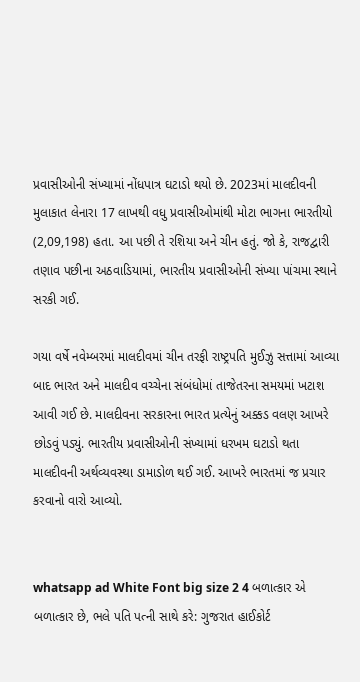પ્રવાસીઓની સંખ્યામાં નોંધપાત્ર ઘટાડો થયો છે. 2023માં માલદીવની મુલાકાત લેનારા 17 લાખથી વધુ પ્રવાસીઓમાંથી મોટા ભાગના ભારતીયો (2,09,198) હતા. આ પછી તે રશિયા અને ચીન હતું. જો કે, રાજદ્વારી તણાવ પછીના અઠવાડિયામાં, ભારતીય પ્રવાસીઓની સંખ્યા પાંચમા સ્થાને સરકી ગઈ.

ગયા વર્ષે નવેમ્બરમાં માલદીવમાં ચીન તરફી રાષ્ટ્રપતિ મુઈઝુ સત્તામાં આવ્યા બાદ ભારત અને માલદીવ વચ્ચેના સંબંધોમાં તાજેતરના સમયમાં ખટાશ આવી ગઈ છે. માલદીવના સરકારના ભારત પ્રત્યેનું અક્કડ વલણ આખરે છોડવું પડ્યું. ભારતીય પ્રવાસીઓની સંખ્યામાં ધરખમ ઘટાડો થતા માલદીવની અર્થવ્યવસ્થા ડામાડોળ થઈ ગઈ. આખરે ભારતમાં જ પ્રચાર કરવાનો વારો આવ્યો.


whatsapp ad White Font big size 2 4 બળાત્કાર એ બળાત્કાર છે, ભલે પતિ પત્ની સાથે કરે: ગુજરાત હાઈકોર્ટ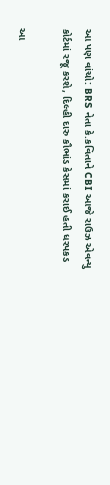આ પણ વાંચો: BRS નેતા કે.કવિતાને CBI આજે રાઉઝ એવન્યુ કોર્ટમાં રજૂ કરશે, દિલ્હી દારુ કૌભાંડ કેસમાં કરાઈ હતી ધરપકડ

આ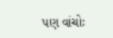પણ વાંચોઃ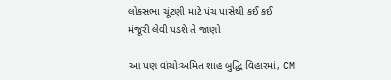લોકસભા ચૂંટણી માટે પંચ પાસેથી કઈ કઈ મંજૂરી લેવી પડશે તે જાણો

આ પણ વાંચોઃઅમિત શાહ બુદ્ધિ વિહારમાં, CM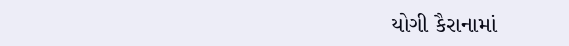યોગી કૈરાનામાં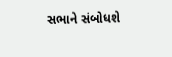સભાને સંબોધશે